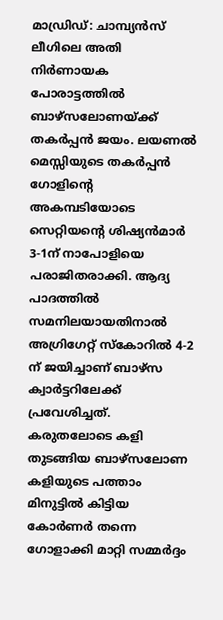മാഡ്രിഡ്: ചാമ്പ്യൻസ് ലീഗിലെ അതി നിർണായക പോരാട്ടത്തിൽ ബാഴ്സലോണയ്ക്ക് തകർപ്പൻ ജയം. ലയണൽ മെസ്സിയുടെ തകർപ്പൻ ഗോളിന്റെ അകമ്പടിയോടെ സെറ്റിയന്റെ ശിഷ്യൻമാർ 3-1ന് നാപോളിയെ പരാജിതരാക്കി. ആദ്യ പാദത്തിൽ സമനിലയായതിനാൽ അഗ്രിഗേറ്റ് സ്കോറിൽ 4-2 ന് ജയിച്ചാണ് ബാഴ്സ ക്വാർട്ടറിലേക്ക് പ്രവേശിച്ചത്.
കരുതലോടെ കളി തുടങ്ങിയ ബാഴ്സലോണ കളിയുടെ പത്താം മിനുട്ടിൽ കിട്ടിയ കോർണർ തന്നെ ഗോളാക്കി മാറ്റി സമ്മർദ്ദം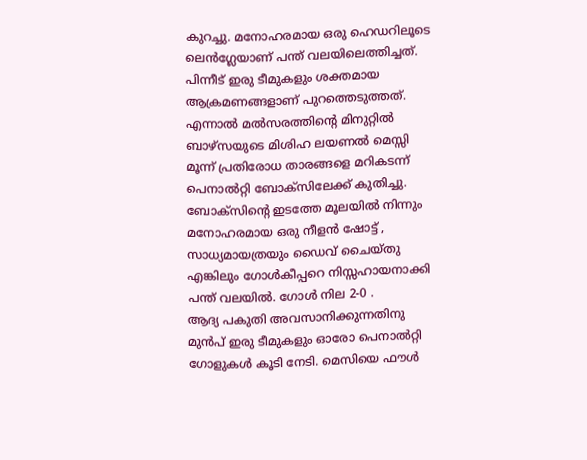കുറച്ചു. മനോഹരമായ ഒരു ഹെഡറിലൂടെ ലെൻഗ്ലേയാണ് പന്ത് വലയിലെത്തിച്ചത്. പിന്നീട് ഇരു ടീമുകളും ശക്തമായ ആക്രമണങ്ങളാണ് പുറത്തെടുത്തത്. എന്നാൽ മൽസരത്തിന്റെ മിനുറ്റിൽ ബാഴ്സയുടെ മിശിഹ ലയണൽ മെസ്സി മൂന്ന് പ്രതിരോധ താരങ്ങളെ മറികടന്ന് പെനാൽറ്റി ബോക്സിലേക്ക് കുതിച്ചു. ബോക്സിന്റെ ഇടത്തേ മൂലയിൽ നിന്നും മനോഹരമായ ഒരു നീളൻ ഷോട്ട് , സാധ്യമായത്രയും ഡൈവ് ചൈയ്തു എങ്കിലും ഗോൾകീപ്പറെ നിസ്സഹായനാക്കി പന്ത് വലയിൽ. ഗോൾ നില 2-0 .
ആദ്യ പകുതി അവസാനിക്കുന്നതിനു മുൻപ് ഇരു ടീമുകളും ഓരോ പെനാൽറ്റി ഗോളുകൾ കൂടി നേടി. മെസിയെ ഫൗൾ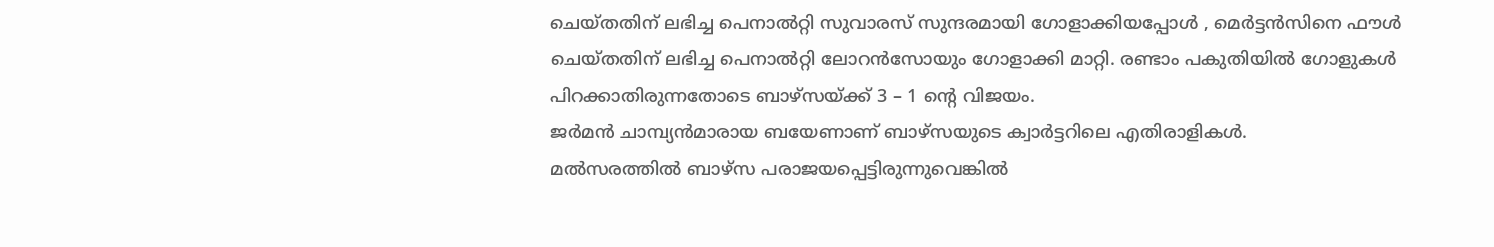ചെയ്തതിന് ലഭിച്ച പെനാൽറ്റി സുവാരസ് സുന്ദരമായി ഗോളാക്കിയപ്പോൾ , മെർട്ടൻസിനെ ഫൗൾ ചെയ്തതിന് ലഭിച്ച പെനാൽറ്റി ലോറൻസോയും ഗോളാക്കി മാറ്റി. രണ്ടാം പകുതിയിൽ ഗോളുകൾ പിറക്കാതിരുന്നതോടെ ബാഴ്സയ്ക്ക് 3 – 1 ന്റെ വിജയം.
ജർമൻ ചാമ്പ്യൻമാരായ ബയേണാണ് ബാഴ്സയുടെ ക്വാർട്ടറിലെ എതിരാളികൾ.
മൽസരത്തിൽ ബാഴ്സ പരാജയപ്പെട്ടിരുന്നുവെങ്കിൽ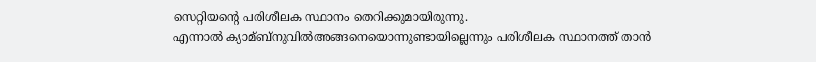സെറ്റിയന്റെ പരിശീലക സ്ഥാനം തെറിക്കുമായിരുന്നു.
എന്നാൽ ക്യാമ്ബ്നുവിൽഅങ്ങനെയൊന്നുണ്ടായില്ലെന്നും പരിശീലക സ്ഥാനത്ത് താൻ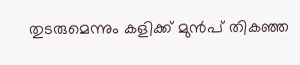തുടരുമെന്നും കളിക്ക് മുൻപ് തികഞ്ഞ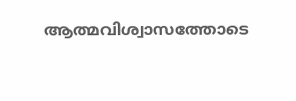ആത്മവിശ്വാസത്തോടെ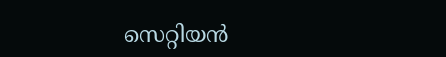സെറ്റിയൻ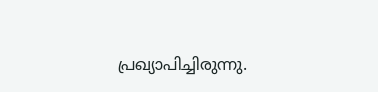പ്രഖ്യാപിച്ചിരുന്നു.